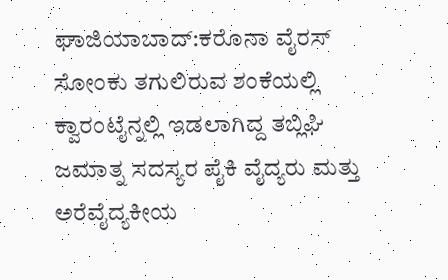ಘಾಜಿಯಾಬಾದ್:ಕರೊನಾ ವೈರಸ್ ಸೋಂಕು ತಗುಲಿರುವ ಶಂಕೆಯಲ್ಲಿ ಕ್ವಾರಂಟೈನ್ನಲ್ಲಿ ಇಡಲಾಗಿದ್ದ ತಬ್ಲಿಘಿ ಜಮಾತ್ನ ಸದಸ್ಯರ ಪೈಕಿ ವೈದ್ಯರು ಮತ್ತು ಅರೆವೈದ್ಯಕೀಯ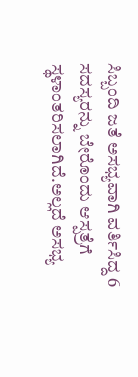ಸಿಬ್ಬಂದಿ ಜತೆ ಅಸಭ್ಯವಾಗಿ ವರ್ತಿಸಿದ್ದ 6 ಸದಸ್ಯರನ್ನು ಬೇರೊಂದು ಆಸ್ಪತ್ರೆಗೆ ಸ್ಥಳಾಂತರಿಸಲಾಗಿದೆ.ಅಲ್ಲದೆ ಅಸಭ್ಯ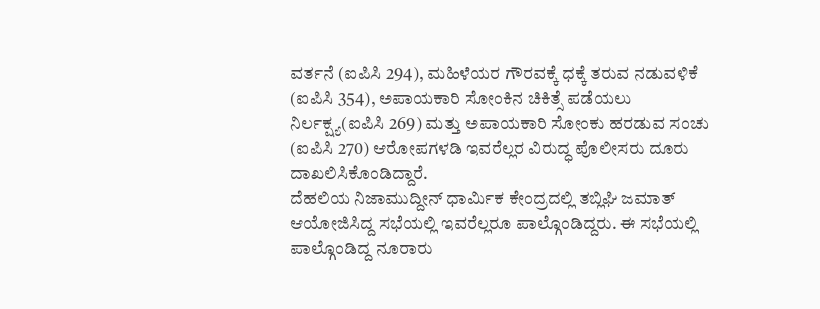ವರ್ತನೆ (ಐಪಿಸಿ 294), ಮಹಿಳೆಯರ ಗೌರವಕ್ಕೆ ಧಕ್ಕೆ ತರುವ ನಡುವಳಿಕೆ (ಐಪಿಸಿ 354), ಅಪಾಯಕಾರಿ ಸೋಂಕಿನ ಚಿಕಿತ್ಸೆ ಪಡೆಯಲು ನಿರ್ಲಕ್ಷ್ಯ(ಐಪಿಸಿ 269) ಮತ್ತು ಅಪಾಯಕಾರಿ ಸೋಂಕು ಹರಡುವ ಸಂಚು (ಐಪಿಸಿ 270) ಆರೋಪಗಳಡಿ ಇವರೆಲ್ಲರ ವಿರುದ್ಧ ಪೊಲೀಸರು ದೂರು ದಾಖಲಿಸಿಕೊಂಡಿದ್ದಾರೆ.
ದೆಹಲಿಯ ನಿಜಾಮುದ್ದೀನ್ ಧಾರ್ಮಿಕ ಕೇಂದ್ರದಲ್ಲಿ ತಬ್ಲಿಘಿ ಜಮಾತ್ ಆಯೋಜಿಸಿದ್ದ ಸಭೆಯಲ್ಲಿ ಇವರೆಲ್ಲರೂ ಪಾಲ್ಗೊಂಡಿದ್ದರು. ಈ ಸಭೆಯಲ್ಲಿ ಪಾಲ್ಗೊಂಡಿದ್ದ ನೂರಾರು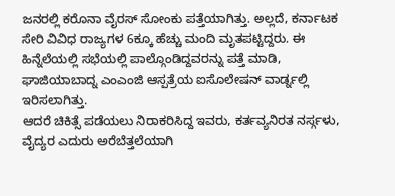ಜನರಲ್ಲಿ ಕರೊನಾ ವೈರಸ್ ಸೋಂಕು ಪತ್ತೆಯಾಗಿತ್ತು. ಅಲ್ಲದೆ, ಕರ್ನಾಟಕ ಸೇರಿ ವಿವಿಧ ರಾಜ್ಯಗಳ 6ಕ್ಕೂ ಹೆಚ್ಚು ಮಂದಿ ಮೃತಪಟ್ಟಿದ್ದರು. ಈ ಹಿನ್ನೆಲೆಯಲ್ಲಿ ಸಭೆಯಲ್ಲಿ ಪಾಲ್ಗೊಂಡಿದ್ದವರನ್ನು ಪತ್ತೆ ಮಾಡಿ, ಘಾಜಿಯಾಬಾದ್ನ ಎಂಎಂಜಿ ಆಸ್ಪತ್ರೆಯ ಐಸೊಲೇಷನ್ ವಾರ್ಡ್ನಲ್ಲಿ ಇರಿಸಲಾಗಿತ್ತು.
ಆದರೆ ಚಿಕಿತ್ಸೆ ಪಡೆಯಲು ನಿರಾಕರಿಸಿದ್ದ ಇವರು, ಕರ್ತವ್ಯನಿರತ ನರ್ಸ್ಗಳು, ವೈದ್ಯರ ಎದುರು ಅರೆಬೆತ್ತಲೆಯಾಗಿ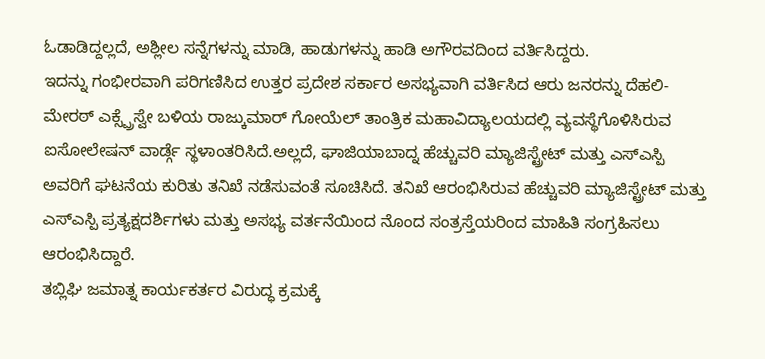ಓಡಾಡಿದ್ದಲ್ಲದೆ, ಅಶ್ಲೀಲ ಸನ್ನೆಗಳನ್ನು ಮಾಡಿ, ಹಾಡುಗಳನ್ನು ಹಾಡಿ ಅಗೌರವದಿಂದ ವರ್ತಿಸಿದ್ದರು.
ಇದನ್ನು ಗಂಭೀರವಾಗಿ ಪರಿಗಣಿಸಿದ ಉತ್ತರ ಪ್ರದೇಶ ಸರ್ಕಾರ ಅಸಭ್ಯವಾಗಿ ವರ್ತಿಸಿದ ಆರು ಜನರನ್ನು ದೆಹಲಿ-ಮೇರಠ್ ಎಕ್ಸ್ಪ್ರೆಸ್ವೇ ಬಳಿಯ ರಾಜ್ಕುಮಾರ್ ಗೋಯೆಲ್ ತಾಂತ್ರಿಕ ಮಹಾವಿದ್ಯಾಲಯದಲ್ಲಿ ವ್ಯವಸ್ಥೆಗೊಳಿಸಿರುವ ಐಸೋಲೇಷನ್ ವಾರ್ಡ್ಗೆ ಸ್ಥಳಾಂತರಿಸಿದೆ.ಅಲ್ಲದೆ, ಘಾಜಿಯಾಬಾದ್ನ ಹೆಚ್ಚುವರಿ ಮ್ಯಾಜಿಸ್ಟ್ರೇಟ್ ಮತ್ತು ಎಸ್ಎಸ್ಪಿ ಅವರಿಗೆ ಘಟನೆಯ ಕುರಿತು ತನಿಖೆ ನಡೆಸುವಂತೆ ಸೂಚಿಸಿದೆ. ತನಿಖೆ ಆರಂಭಿಸಿರುವ ಹೆಚ್ಚುವರಿ ಮ್ಯಾಜಿಸ್ಟ್ರೇಟ್ ಮತ್ತು ಎಸ್ಎಸ್ಪಿ ಪ್ರತ್ಯಕ್ಷದರ್ಶಿಗಳು ಮತ್ತು ಅಸಭ್ಯ ವರ್ತನೆಯಿಂದ ನೊಂದ ಸಂತ್ರಸ್ತೆಯರಿಂದ ಮಾಹಿತಿ ಸಂಗ್ರಹಿಸಲು ಆರಂಭಿಸಿದ್ದಾರೆ.
ತಬ್ಲಿಘಿ ಜಮಾತ್ನ ಕಾರ್ಯಕರ್ತರ ವಿರುದ್ಧ ಕ್ರಮಕ್ಕೆ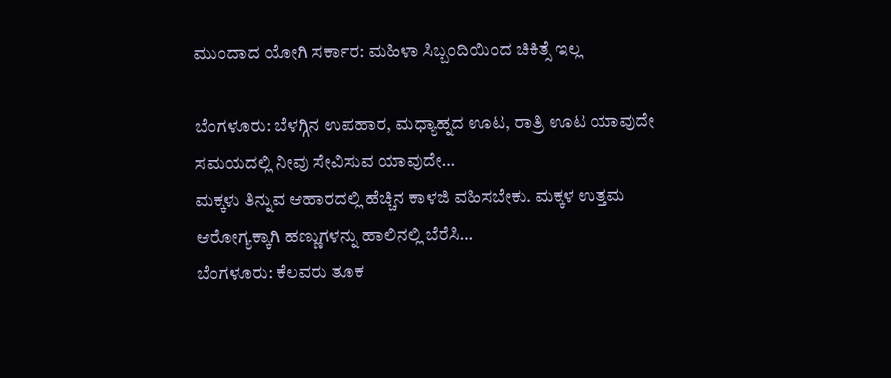ಮುಂದಾದ ಯೋಗಿ ಸರ್ಕಾರ: ಮಹಿಳಾ ಸಿಬ್ಬಂದಿಯಿಂದ ಚಿಕಿತ್ಸೆ ಇಲ್ಲ

ಬೆಂಗಳೂರು: ಬೆಳಗ್ಗಿನ ಉಪಹಾರ, ಮಧ್ಯಾಹ್ನದ ಊಟ, ರಾತ್ರಿ ಊಟ ಯಾವುದೇ ಸಮಯದಲ್ಲಿ ನೀವು ಸೇವಿಸುವ ಯಾವುದೇ…
ಮಕ್ಕಳು ತಿನ್ನುವ ಆಹಾರದಲ್ಲಿ ಹೆಚ್ಚಿನ ಕಾಳಜಿ ವಹಿಸಬೇಕು. ಮಕ್ಕಳ ಉತ್ತಮ ಆರೋಗ್ಯಕ್ಕಾಗಿ ಹಣ್ಣುಗಳನ್ನು ಹಾಲಿನಲ್ಲಿ ಬೆರೆಸಿ…
ಬೆಂಗಳೂರು: ಕೆಲವರು ತೂಕ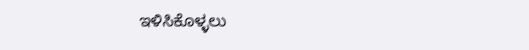ಇಳಿಸಿಕೊಳ್ಳಲು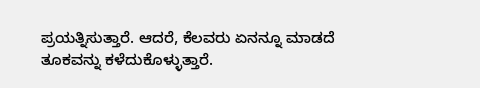ಪ್ರಯತ್ನಿಸುತ್ತಾರೆ. ಆದರೆ, ಕೆಲವರು ಏನನ್ನೂ ಮಾಡದೆ ತೂಕವನ್ನು ಕಳೆದುಕೊಳ್ಳುತ್ತಾರೆ.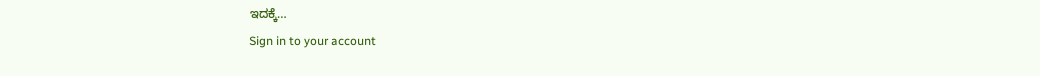ಇದಕ್ಕೆ…
Sign in to your account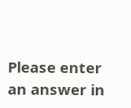Please enter an answer in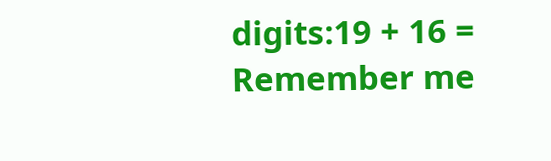digits:19 + 16 =
Remember me